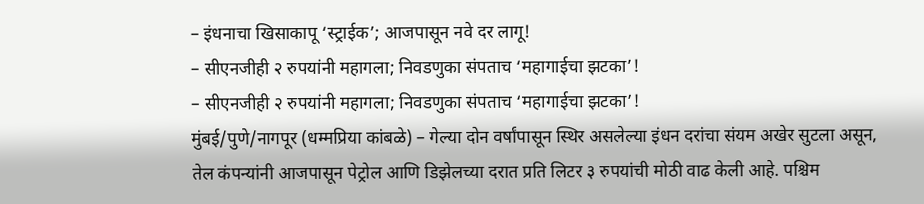– इंधनाचा खिसाकापू ‘स्ट्राईक’; आजपासून नवे दर लागू!
– सीएनजीही २ रुपयांनी महागला; निवडणुका संपताच ‘महागाईचा झटका’!
– सीएनजीही २ रुपयांनी महागला; निवडणुका संपताच ‘महागाईचा झटका’!
मुंबई/पुणे/नागपूर (धम्मप्रिया कांबळे) – गेल्या दोन वर्षांपासून स्थिर असलेल्या इंधन दरांचा संयम अखेर सुटला असून, तेल कंपन्यांनी आजपासून पेट्रोल आणि डिझेलच्या दरात प्रति लिटर ३ रुपयांची मोठी वाढ केली आहे. पश्चिम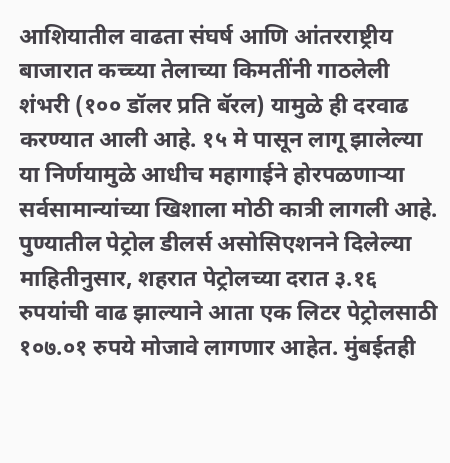आशियातील वाढता संघर्ष आणि आंतरराष्ट्रीय बाजारात कच्च्या तेलाच्या किमतींनी गाठलेली शंभरी (१०० डॉलर प्रति बॅरल) यामुळे ही दरवाढ करण्यात आली आहे. १५ मे पासून लागू झालेल्या या निर्णयामुळे आधीच महागाईने होरपळणाऱ्या सर्वसामान्यांच्या खिशाला मोठी कात्री लागली आहे.
पुण्यातील पेट्रोल डीलर्स असोसिएशनने दिलेल्या माहितीनुसार, शहरात पेट्रोलच्या दरात ३.१६ रुपयांची वाढ झाल्याने आता एक लिटर पेट्रोलसाठी १०७.०१ रुपये मोजावे लागणार आहेत. मुंबईतही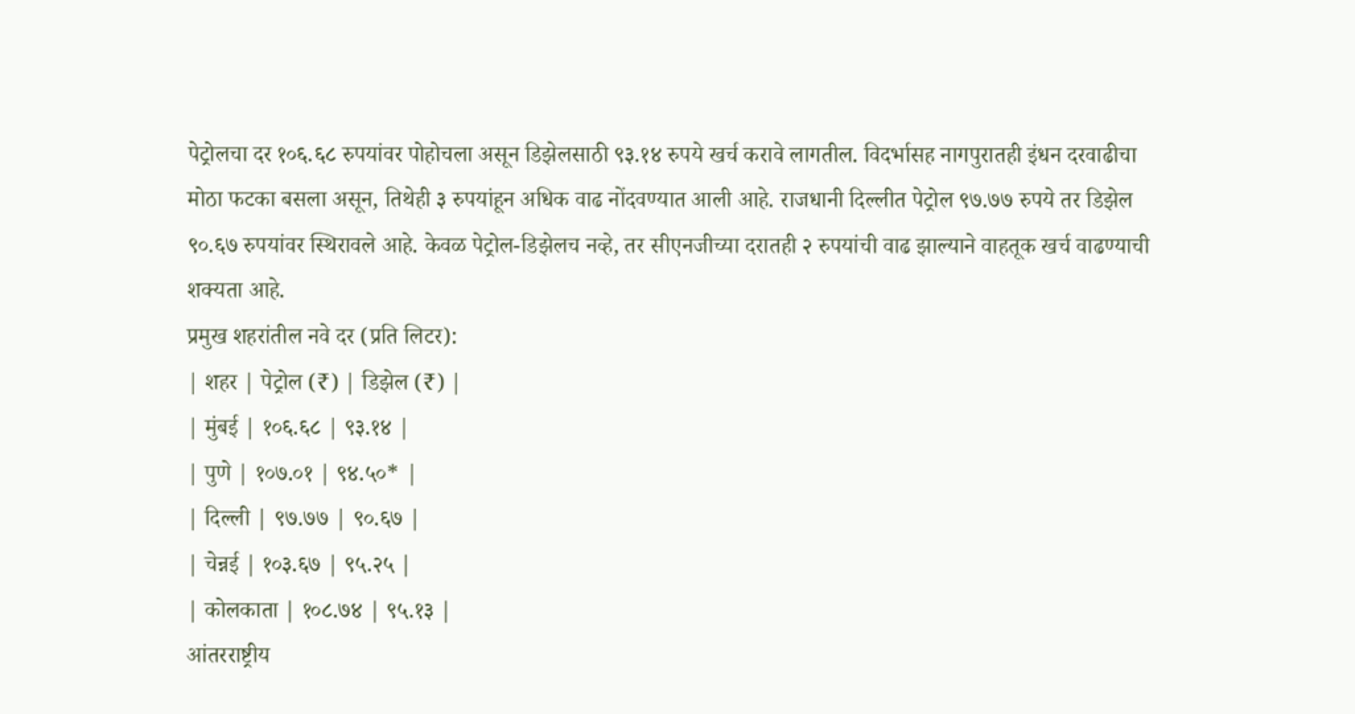पेट्रोलचा दर १०६.६८ रुपयांवर पोहोचला असून डिझेलसाठी ९३.१४ रुपये खर्च करावे लागतील. विदर्भासह नागपुरातही इंधन दरवाढीचा मोठा फटका बसला असून, तिथेही ३ रुपयांहून अधिक वाढ नोंदवण्यात आली आहे. राजधानी दिल्लीत पेट्रोल ९७.७७ रुपये तर डिझेल ९०.६७ रुपयांवर स्थिरावले आहे. केवळ पेट्रोल-डिझेलच नव्हे, तर सीएनजीच्या दरातही २ रुपयांची वाढ झाल्याने वाहतूक खर्च वाढण्याची शक्यता आहे.
प्रमुख शहरांतील नवे दर (प्रति लिटर):
| शहर | पेट्रोल (₹) | डिझेल (₹) |
| मुंबई | १०६.६८ | ९३.१४ |
| पुणे | १०७.०१ | ९४.५०* |
| दिल्ली | ९७.७७ | ९०.६७ |
| चेन्नई | १०३.६७ | ९५.२५ |
| कोलकाता | १०८.७४ | ९५.१३ |
आंतरराष्ट्रीय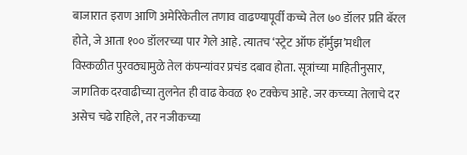बाजारात इराण आणि अमेरिकेतील तणाव वाढण्यापूर्वी कच्चे तेल ७० डॉलर प्रति बॅरल होते, जे आता १०० डॉलरच्या पार गेले आहे. त्यातच ‘स्ट्रेट ऑफ हॉर्मुझ’मधील विस्कळीत पुरवठ्यामुळे तेल कंपन्यांवर प्रचंड दबाव होता. सूत्रांच्या माहितीनुसार, जागतिक दरवाढीच्या तुलनेत ही वाढ केवळ १० टक्केच आहे. जर कच्च्या तेलाचे दर असेच चढे राहिले, तर नजीकच्या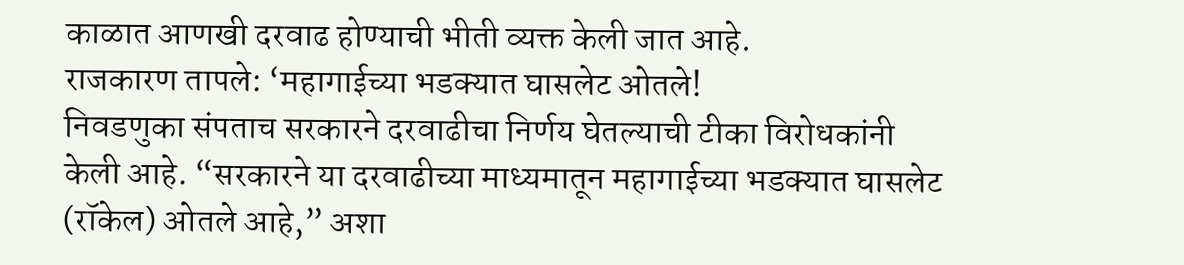काळात आणखी दरवाढ होण्याची भीती व्यक्त केली जात आहे.
राजकारण तापले: ‘महागाईच्या भडक्यात घासलेट ओतले!
निवडणुका संपताच सरकारने दरवाढीचा निर्णय घेतल्याची टीका विरोधकांनी केली आहे. “सरकारने या दरवाढीच्या माध्यमातून महागाईच्या भडक्यात घासलेट (रॉकेल) ओतले आहे,” अशा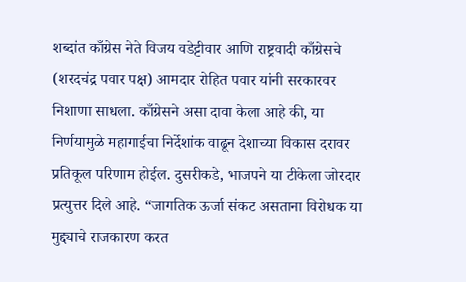शब्दांत काँग्रेस नेते विजय वडेट्टीवार आणि राष्ट्रवादी काँग्रेसचे (शरदचंद्र पवार पक्ष) आमदार रोहित पवार यांनी सरकारवर निशाणा साधला. काँग्रेसने असा दावा केला आहे की, या निर्णयामुळे महागाईचा निर्देशांक वाढून देशाच्या विकास दरावर प्रतिकूल परिणाम होईल. दुसरीकडे, भाजपने या टीकेला जोरदार प्रत्युत्तर दिले आहे. “जागतिक ऊर्जा संकट असताना विरोधक या मुद्द्याचे राजकारण करत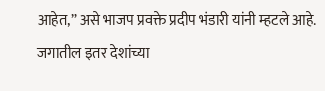आहेत,” असे भाजप प्रवक्ते प्रदीप भंडारी यांनी म्हटले आहे. जगातील इतर देशांच्या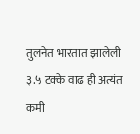तुलनेत भारतात झालेली ३.५ टक्के वाढ ही अत्यंत कमी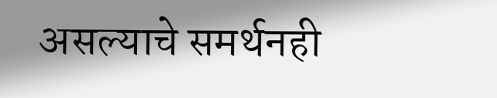असल्याचे समर्थनही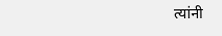त्यांनी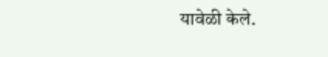यावेळी केले.